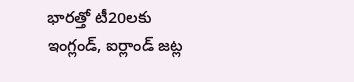భారత్తో టీ20లకు ఇంగ్లండ్, ఐర్లాండ్ జట్ల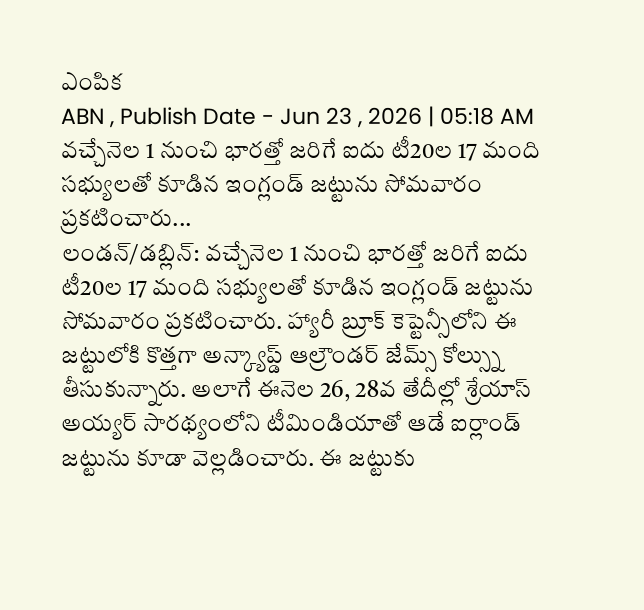ఎంపిక
ABN , Publish Date - Jun 23 , 2026 | 05:18 AM
వచ్చేనెల 1 నుంచి భారత్తో జరిగే ఐదు టీ20ల 17 మంది సభ్యులతో కూడిన ఇంగ్లండ్ జట్టును సోమవారం ప్రకటించారు...
లండన్/డబ్లిన్: వచ్చేనెల 1 నుంచి భారత్తో జరిగే ఐదు టీ20ల 17 మంది సభ్యులతో కూడిన ఇంగ్లండ్ జట్టును సోమవారం ప్రకటించారు. హ్యారీ బ్రూక్ కెప్టెన్సీలోని ఈ జట్టులోకి కొత్తగా అన్క్యాప్డ్ ఆల్రౌండర్ జేమ్స్ కోల్స్ను తీసుకున్నారు. అలాగే ఈనెల 26, 28వ తేదీల్లో శ్రేయాస్ అయ్యర్ సారథ్యంలోని టీమిండియాతో ఆడే ఐర్లాండ్ జట్టును కూడా వెల్లడించారు. ఈ జట్టుకు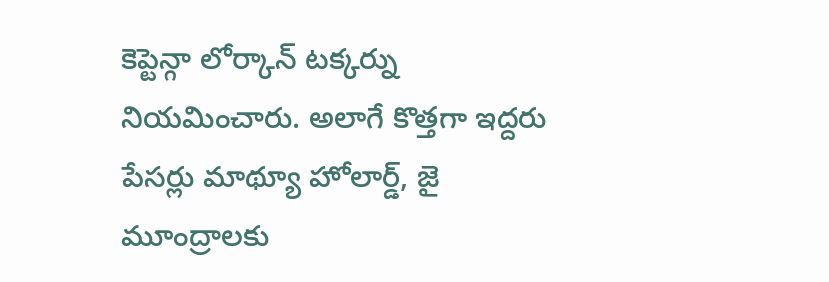కెప్టెన్గా లోర్కాన్ టక్కర్ను నియమించారు. అలాగే కొత్తగా ఇద్దరు పేసర్లు మాథ్యూ హోలార్డ్, జై మూంద్రాలకు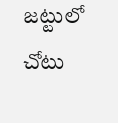జట్టులో చోటు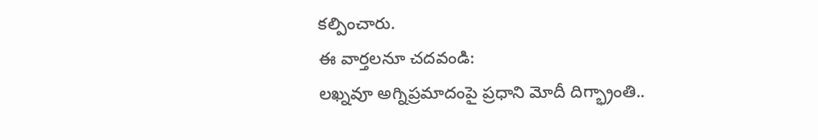కల్పించారు.
ఈ వార్తలనూ చదవండి:
లఖ్నవూ అగ్నిప్రమాదంపై ప్రధాని మోదీ దిగ్భ్రాంతి..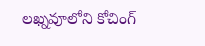లఖ్నవూలోని కోచింగ్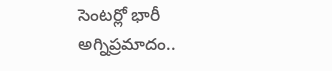సెంటర్లో భారీ అగ్నిప్రమాదం..